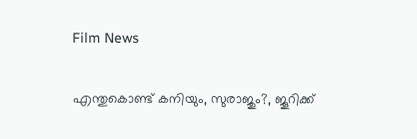Film News

എന്തുകൊണ്ട് കനിയും, സുരാജും?, ജൂറിക്ക്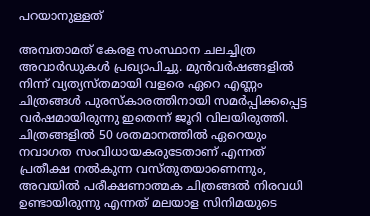പറയാനുള്ളത്

അമ്പതാമത് കേരള സംസ്ഥാന ചലച്ചിത്ര അവാര്‍ഡുകള്‍ പ്രഖ്യാപിച്ചു. മുന്‍വര്‍ഷങ്ങളില്‍ നിന്ന് വ്യത്യസ്തമായി വളരെ ഏറെ എണ്ണം ചിത്രങ്ങള്‍ പുരസ്‌കാരത്തിനായി സമര്‍പ്പിക്കപ്പെട്ട വര്‍ഷമായിരുന്നു ഇതെന്ന് ജൂറി വിലയിരുത്തി. ചിത്രങ്ങളില്‍ 50 ശതമാനത്തില്‍ ഏറെയും നവാഗത സംവിധായകരുടേതാണ് എന്നത് പ്രതീക്ഷ നല്‍കുന്ന വസ്തുതയാണെന്നും, അവയില്‍ പരീക്ഷണാത്മക ചിത്രങ്ങല്‍ നിരവധി ഉണ്ടായിരുന്നു എന്നത് മലയാള സിനിമയുടെ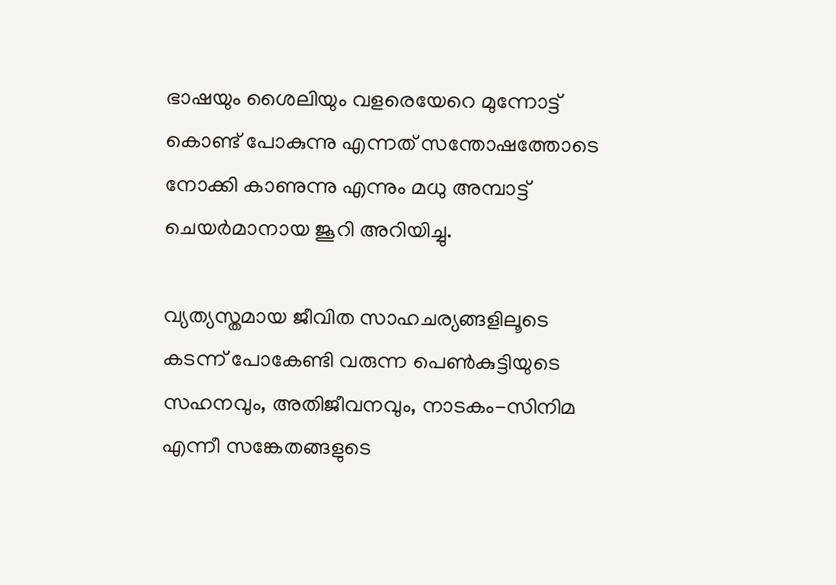ഭാഷയും ശൈലിയും വളരെയേറെ മുന്നോട്ട് കൊണ്ട് പോകുന്നു എന്നത് സന്തോഷത്തോടെ നോക്കി കാണുന്നു എന്നും മധു അമ്പാട്ട് ചെയര്‍മാനായ ജൂറി അറിയിച്ചു.

വ്യത്യസ്തമായ ജീവിത സാഹചര്യങ്ങളിലൂടെ കടന്ന് പോകേണ്ടി വരുന്ന പെണ്‍കുട്ടിയുടെ സഹനവും, അതിജീവനവും, നാടകം-സിനിമ എന്നീ സങ്കേതങ്ങളുടെ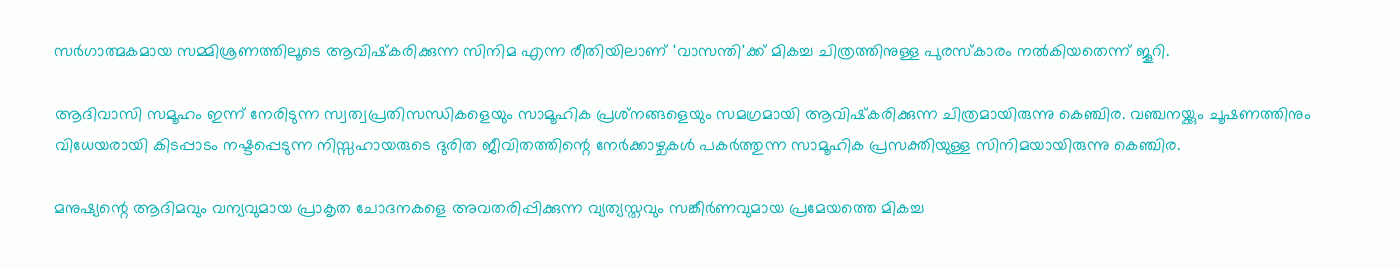സര്‍ഗാത്മകമായ സമ്മിശ്രണത്തിലൂടെ ആവിഷ്‌കരിക്കുന്ന സിനിമ എന്ന രീതിയിലാണ് 'വാസന്തി'ക്ക് മികച്ച ചിത്രത്തിനുള്ള പുരസ്‌കാരം നല്‍കിയതെന്ന് ജൂറി.

ആദിവാസി സമൂഹം ഇന്ന് നേരിടുന്ന സ്വത്വപ്രതിസന്ധികളെയും സാമൂഹിക പ്രശ്‌നങ്ങളെയും സമഗ്രമായി ആവിഷ്‌കരിക്കുന്ന ചിത്രമായിരുന്നു കെഞ്ചിര. വഞ്ചനയ്ക്കും ചൂഷണത്തിനും വിധേയരായി കിടപ്പാടം നഷ്ടപ്പെടുന്ന നിസ്സഹായരുടെ ദുരിത ജീവിതത്തിന്റെ നേര്‍ക്കാഴ്ചകള്‍ പകര്‍ത്തുന്ന സാമൂഹിക പ്രസക്തിയുള്ള സിനിമയായിരുന്നു കെഞ്ചിര.

മനുഷ്യന്റെ ആദിമവും വന്യവുമായ പ്രാകൃത ചോദനകളെ അവതരിപ്പിക്കുന്ന വ്യത്യസ്തവും സങ്കീര്‍ണവുമായ പ്രമേയത്തെ മികച്ച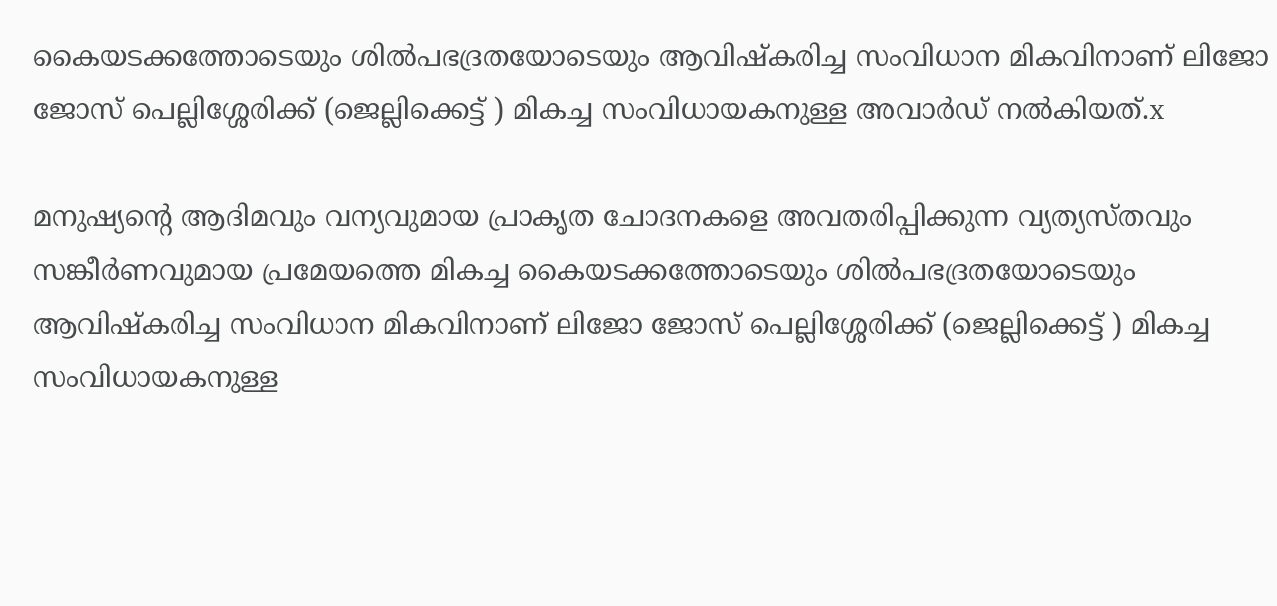കൈയടക്കത്തോടെയും ശില്‍പഭദ്രതയോടെയും ആവിഷ്‌കരിച്ച സംവിധാന മികവിനാണ് ലിജോ ജോസ് പെല്ലിശ്ശേരിക്ക് (ജെല്ലിക്കെട്ട് ) മികച്ച സംവിധായകനുള്ള അവാര്‍ഡ് നല്‍കിയത്.x

മനുഷ്യന്റെ ആദിമവും വന്യവുമായ പ്രാകൃത ചോദനകളെ അവതരിപ്പിക്കുന്ന വ്യത്യസ്തവും സങ്കീര്‍ണവുമായ പ്രമേയത്തെ മികച്ച കൈയടക്കത്തോടെയും ശില്‍പഭദ്രതയോടെയും ആവിഷ്‌കരിച്ച സംവിധാന മികവിനാണ് ലിജോ ജോസ് പെല്ലിശ്ശേരിക്ക് (ജെല്ലിക്കെട്ട് ) മികച്ച സംവിധായകനുള്ള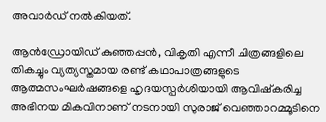അവാര്‍ഡ് നല്‍കിയത്.

ആന്‍ഡ്രോയിഡ് കുഞ്ഞപ്പന്‍, വികൃതി എന്നീ ചിത്രങ്ങളിലെ തികച്ചും വ്യത്യസ്തമായ രണ്ട് കഥാപാത്രങ്ങളുടെ ആത്മസംഘര്‍ഷങ്ങളെ ഹൃദയസ്പര്‍ശിയായി ആവിഷ്‌കരിച്ച അഭിനയ മികവിനാണ് നടനായി സുരാജ് വെഞ്ഞാറമ്മൂടിനെ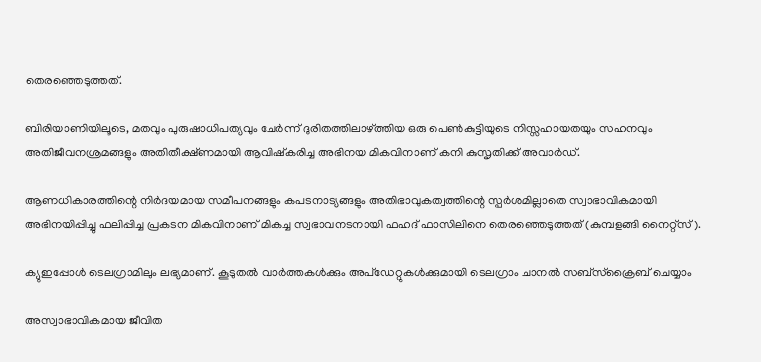തെരഞ്ഞെടുത്തത്.

ബിരിയാണിയിലൂടെ, മതവും പുരുഷാധിപത്യവും ചേര്‍ന്ന് ദുരിതത്തിലാഴ്ത്തിയ ഒരു പെണ്‍കുട്ടിയുടെ നിസ്സഹായതയും സഹനവും അതിജീവനശ്രമങ്ങളും അതിതീക്ഷ്ണമായി ആവിഷ്‌കരിച്ച അഭിനയ മികവിനാണ് കനി കുസൃതിക്ക് അവാര്‍ഡ്.

ആണധികാരത്തിന്റെ നിര്‍ദയമായ സമീപനങ്ങളും കപടനാട്യങ്ങളും അതിഭാവുകത്വത്തിന്റെ സ്പര്‍ശമില്ലാതെ സ്വാഭാവികമായി അഭിനയിപ്പിച്ചു ഫലിപ്പിച്ച പ്രകടന മികവിനാണ് മികച്ച സ്വഭാവനടനായി ഫഹദ് ഫാസിലിനെ തെരഞ്ഞെടുത്തത് (കുമ്പളങ്ങി നൈറ്റ്‌സ്).

ക്യുഇപ്പോള്‍ ടെലഗ്രാമിലും ലഭ്യമാണ്. കൂടുതല്‍ വാര്‍ത്തകള്‍ക്കും അപ്‌ഡേറ്റുകള്‍ക്കുമായി ടെലഗ്രാം ചാനല്‍ സബ്‌സ്‌ക്രൈബ് ചെയ്യാം

അസ്വാഭാവികമായ ജീവിത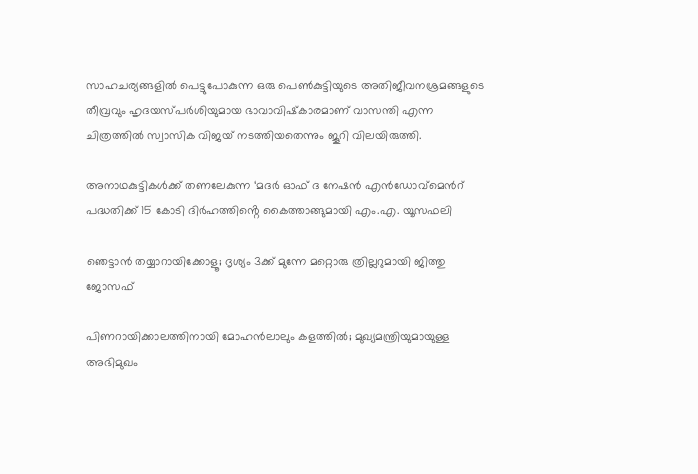സാഹചര്യങ്ങളില്‍ പെട്ടുപോകുന്ന ഒരു പെണ്‍കുട്ടിയുടെ അതിജീവനശ്രമങ്ങളുടെ തീവ്രവും ഹൃദയസ്പര്‍ശിയുമായ ഭാവാവിഷ്‌കാരമാണ് വാസന്തി എന്ന ചിത്രത്തില്‍ സ്വാസിക വിജയ് നടത്തിയതെന്നും ജൂറി വിലയിരുത്തി.

അനാഥകുട്ടികൾക്ക് തണലേകുന്ന ‘മദർ ഓഫ് ദ നേഷൻ എൻഡോവ്മെന്‍റ് പദ്ധതിക്ക് 15 കോടി ദിർഹത്തിൻ്റെ കൈത്താങ്ങുമായി എം.എ. യൂസഫലി

ഞെട്ടാൻ തയ്യാറായിക്കോളൂ; ദൃശ്യം 3ക്ക് മുന്നേ മറ്റൊരു ത്രില്ലറുമായി ജിത്തു ജോസഫ്

പിണറായിക്കാലത്തിനായി മോഹന്‍ലാലും കളത്തില്‍; മുഖ്യമന്ത്രിയുമായുള്ള അഭിമുഖം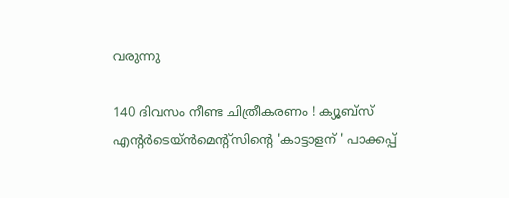വരുന്നു

140 ദിവസം നീണ്ട ചിത്രീകരണം ! ക്യൂബ്സ് എൻ്റർടെയ്ൻമെൻ്റ്സിൻ്റെ 'കാട്ടാളന് ' പാക്കപ്പ്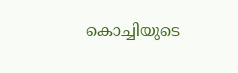കൊച്ചിയുടെ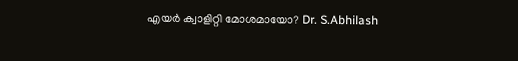എയര്‍ ക്വാളിറ്റി മോശമായോ? Dr. S.Abhilash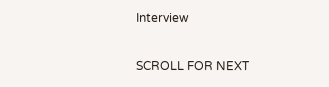Interview

SCROLL FOR NEXT